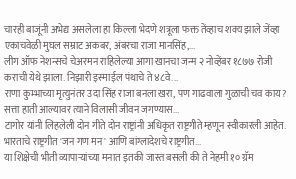चारही बाजूंनी अभेद्य असलेला हा किल्ला भेदणे शत्रूला फक्त तेंव्हाच शक्य झाले जेंव्हा एकाचवेळी मुघल सम्राट अकबर, अंबरचा राजा मानसिंह,...
लीग ऑफ नेशन्सचे चेअरमन राहिलेल्या आगा खानचा जन्म २ नोव्हेंबर १८७७ रोजी कराची येथे झाला. निझारी इस्माईल पंथाचे ते ४८वे...
राणा कुम्भाच्या मृत्युनंतर उदा सिंह राजा बनला खरा, पण गाढवाला गुळाची चव काय? सत्ता हाती आल्यावर त्याने विलासी जीवन जगण्यास...
टागोर यांनी लिहलेली दोन गीते दोन राष्ट्रांनी अधिकृत राष्ट्रगीते म्हणून स्वीकारली आहेत. भारताचे राष्ट्रगीत 'जन गण मन' आणि बांग्लादेशचे राष्ट्रगीत...
या शिक्षेची भीती व्यापाऱ्यांच्या मनात इतकी जास्त बसली की ते नेहमी १० ग्रॅम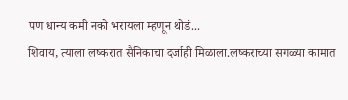पण धान्य कमी नको भरायला म्हणून थोडं...
शिवाय, त्याला लष्करात सैनिकाचा दर्जाही मिळाला.लष्कराच्या सगळ्या कामात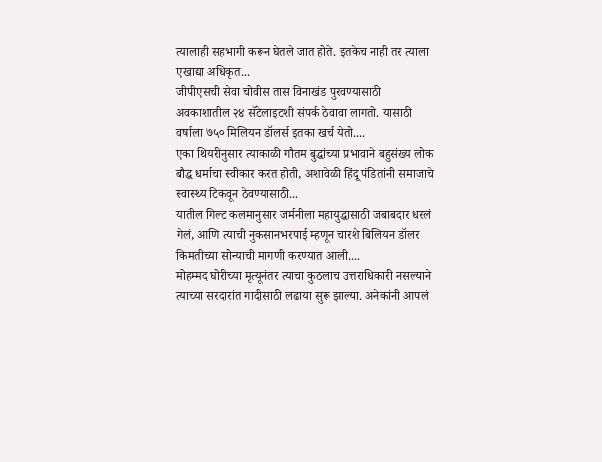त्यालाही सहभागी करून घेतले जात होते. इतकेच नाही तर त्याला एखाद्या अधिकृत...
जीपीएसची सेवा चोवीस तास विनाखंड पुरवण्यासाठी अवकाशातील २४ सॅटेलाइटशी संपर्क ठेवावा लागतो. यासाठी वर्षाला ७५० मिलियन डॉलर्स इतका खर्च येतो....
एका थियरीनुसार त्याकाळी गौतम बुद्धांच्या प्रभावाने बहुसंख्य लोक बौद्ध धर्माचा स्वीकार करत होती, अशावेळी हिंदू पंडितांनी समाजाचे स्वास्थ्य टिकवून ठेवण्यासाठी...
यातील गिल्ट कलमानुसार जर्मनीला महायुद्धासाठी जबाबदार धरलं गेलं, आणि त्याची नुकसानभरपाई म्हणून चारशे बिलियन डॉलर किमतीच्या सोन्याची मागणी करण्यात आली....
मोहम्मद घोरीच्या मृत्यूनंतर त्याचा कुठलाच उत्तराधिकारी नसल्याने त्याच्या सरदारांत गादीसाठी लढाया सुरू झाल्या. अनेकांनी आपलं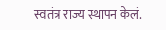स्वतंत्र राज्य स्थापन केलं.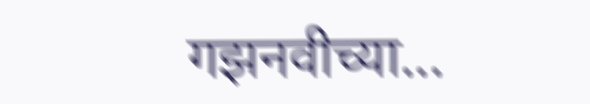गझनवीच्या...